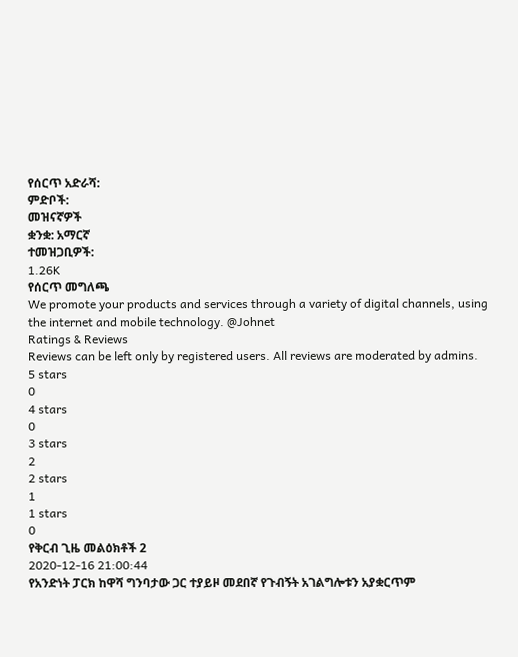የሰርጥ አድራሻ:
ምድቦች:
መዝናኛዎች
ቋንቋ: አማርኛ
ተመዝጋቢዎች:
1.26K
የሰርጥ መግለጫ
We promote your products and services through a variety of digital channels, using the internet and mobile technology. @Johnet
Ratings & Reviews
Reviews can be left only by registered users. All reviews are moderated by admins.
5 stars
0
4 stars
0
3 stars
2
2 stars
1
1 stars
0
የቅርብ ጊዜ መልዕክቶች 2
2020-12-16 21:00:44
የአንድነት ፓርክ ከዋሻ ግንባታው ጋር ተያይዞ መደበኛ የጉብኝት አገልግሎቱን አያቋርጥም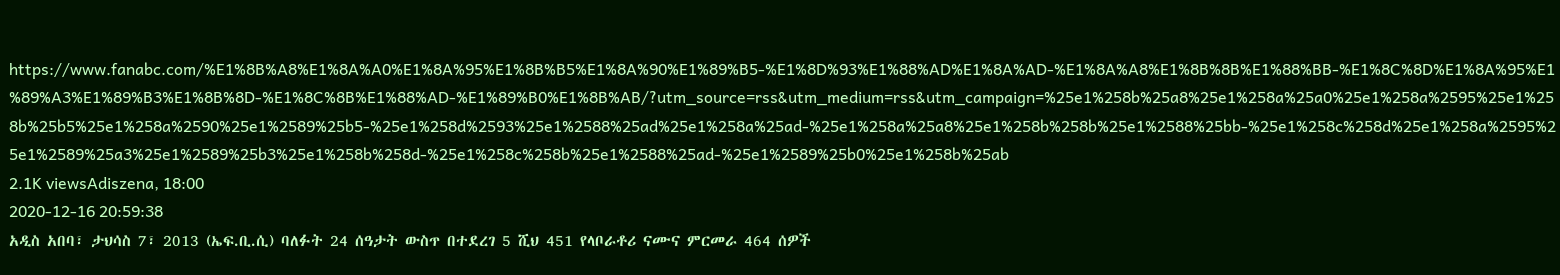https://www.fanabc.com/%E1%8B%A8%E1%8A%A0%E1%8A%95%E1%8B%B5%E1%8A%90%E1%89%B5-%E1%8D%93%E1%88%AD%E1%8A%AD-%E1%8A%A8%E1%8B%8B%E1%88%BB-%E1%8C%8D%E1%8A%95%E1%89%A3%E1%89%B3%E1%8B%8D-%E1%8C%8B%E1%88%AD-%E1%89%B0%E1%8B%AB/?utm_source=rss&utm_medium=rss&utm_campaign=%25e1%258b%25a8%25e1%258a%25a0%25e1%258a%2595%25e1%258b%25b5%25e1%258a%2590%25e1%2589%25b5-%25e1%258d%2593%25e1%2588%25ad%25e1%258a%25ad-%25e1%258a%25a8%25e1%258b%258b%25e1%2588%25bb-%25e1%258c%258d%25e1%258a%2595%25e1%2589%25a3%25e1%2589%25b3%25e1%258b%258d-%25e1%258c%258b%25e1%2588%25ad-%25e1%2589%25b0%25e1%258b%25ab
2.1K viewsAdiszena, 18:00
2020-12-16 20:59:38
አዲስ አበባ፣ ታህሳስ 7፣ 2013 (ኤፍ.ቢ.ሲ) ባለፉት 24 ሰዓታት ውስጥ በተደረገ 5 ሺህ 451 የላቦራቶሪ ናሙና ምርመራ 464 ሰዎች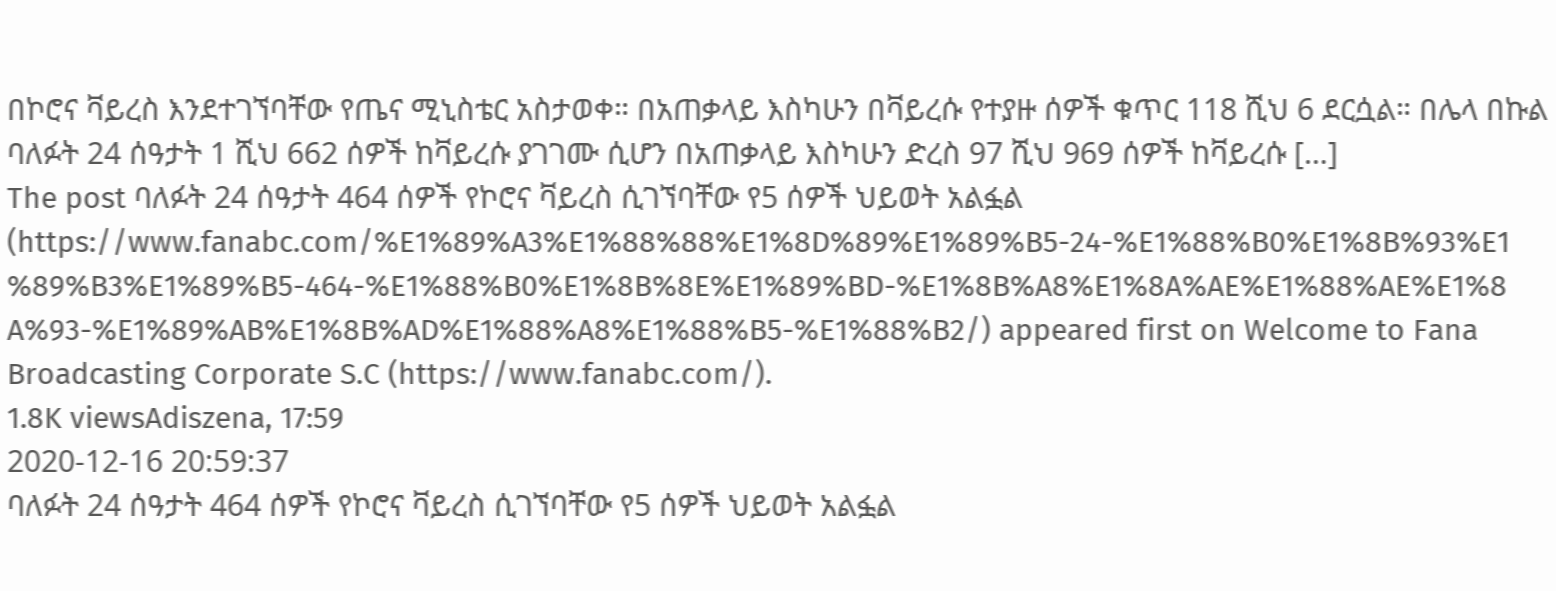በኮሮና ቫይረስ እንደተገኘባቸው የጤና ሚኒስቴር አስታወቀ። በአጠቃላይ እስካሁን በቫይረሱ የተያዙ ሰዎች ቁጥር 118 ሺህ 6 ደርሷል። በሌላ በኩል ባለፉት 24 ሰዓታት 1 ሺህ 662 ሰዎች ከቫይረሱ ያገገሙ ሲሆን በአጠቃላይ እስካሁን ድረስ 97 ሺህ 969 ሰዎች ከቫይረሱ […]
The post ባለፉት 24 ሰዓታት 464 ሰዎች የኮሮና ቫይረስ ሲገኘባቸው የ5 ሰዎች ህይወት አልፏል (https://www.fanabc.com/%E1%89%A3%E1%88%88%E1%8D%89%E1%89%B5-24-%E1%88%B0%E1%8B%93%E1%89%B3%E1%89%B5-464-%E1%88%B0%E1%8B%8E%E1%89%BD-%E1%8B%A8%E1%8A%AE%E1%88%AE%E1%8A%93-%E1%89%AB%E1%8B%AD%E1%88%A8%E1%88%B5-%E1%88%B2/) appeared first on Welcome to Fana Broadcasting Corporate S.C (https://www.fanabc.com/).
1.8K viewsAdiszena, 17:59
2020-12-16 20:59:37
ባለፉት 24 ሰዓታት 464 ሰዎች የኮሮና ቫይረስ ሲገኘባቸው የ5 ሰዎች ህይወት አልፏል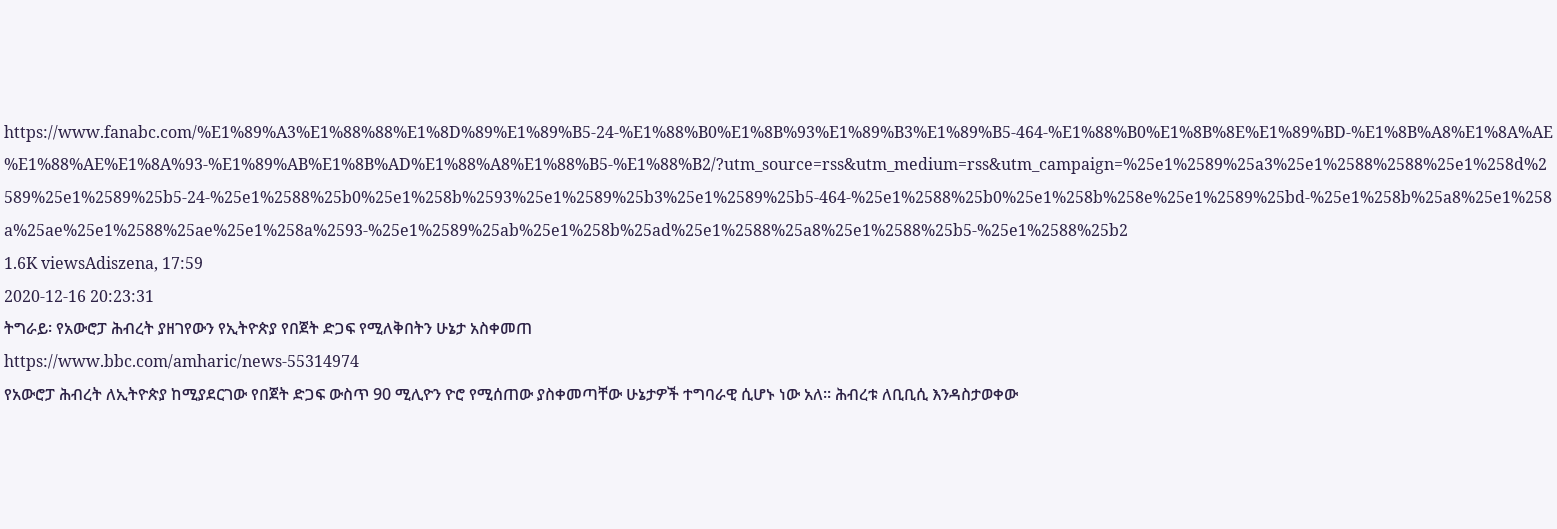https://www.fanabc.com/%E1%89%A3%E1%88%88%E1%8D%89%E1%89%B5-24-%E1%88%B0%E1%8B%93%E1%89%B3%E1%89%B5-464-%E1%88%B0%E1%8B%8E%E1%89%BD-%E1%8B%A8%E1%8A%AE%E1%88%AE%E1%8A%93-%E1%89%AB%E1%8B%AD%E1%88%A8%E1%88%B5-%E1%88%B2/?utm_source=rss&utm_medium=rss&utm_campaign=%25e1%2589%25a3%25e1%2588%2588%25e1%258d%2589%25e1%2589%25b5-24-%25e1%2588%25b0%25e1%258b%2593%25e1%2589%25b3%25e1%2589%25b5-464-%25e1%2588%25b0%25e1%258b%258e%25e1%2589%25bd-%25e1%258b%25a8%25e1%258a%25ae%25e1%2588%25ae%25e1%258a%2593-%25e1%2589%25ab%25e1%258b%25ad%25e1%2588%25a8%25e1%2588%25b5-%25e1%2588%25b2
1.6K viewsAdiszena, 17:59
2020-12-16 20:23:31
ትግራይ፡ የአውሮፓ ሕብረት ያዘገየውን የኢትዮጵያ የበጀት ድጋፍ የሚለቅበትን ሁኔታ አስቀመጠ
https://www.bbc.com/amharic/news-55314974
የአውሮፓ ሕብረት ለኢትዮጵያ ከሚያደርገው የበጀት ድጋፍ ውስጥ 90 ሚሊዮን ዮሮ የሚሰጠው ያስቀመጣቸው ሁኔታዎች ተግባራዊ ሲሆኑ ነው አለ። ሕብረቱ ለቢቢሲ እንዳስታወቀው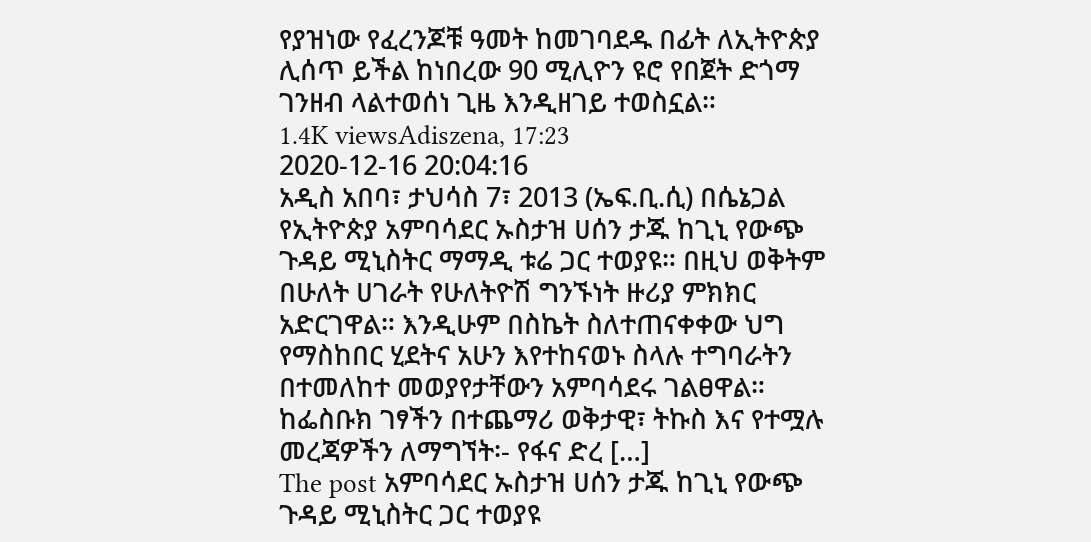የያዝነው የፈረንጆቹ ዓመት ከመገባደዱ በፊት ለኢትዮጵያ ሊሰጥ ይችል ከነበረው 90 ሚሊዮን ዩሮ የበጀት ድጎማ ገንዘብ ላልተወሰነ ጊዜ እንዲዘገይ ተወስኗል።
1.4K viewsAdiszena, 17:23
2020-12-16 20:04:16
አዲስ አበባ፣ ታህሳስ 7፣ 2013 (ኤፍ.ቢ.ሲ) በሴኔጋል የኢትዮጵያ አምባሳደር ኡስታዝ ሀሰን ታጁ ከጊኒ የውጭ ጉዳይ ሚኒስትር ማማዲ ቱሬ ጋር ተወያዩ። በዚህ ወቅትም በሁለት ሀገራት የሁለትዮሽ ግንኙነት ዙሪያ ምክክር አድርገዋል። እንዲሁም በስኬት ስለተጠናቀቀው ህግ የማስከበር ሂደትና አሁን እየተከናወኑ ስላሉ ተግባራትን በተመለከተ መወያየታቸውን አምባሳደሩ ገልፀዋል። ከፌስቡክ ገፃችን በተጨማሪ ወቅታዊ፣ ትኩስ እና የተሟሉ መረጃዎችን ለማግኘት፡- የፋና ድረ […]
The post አምባሳደር ኡስታዝ ሀሰን ታጁ ከጊኒ የውጭ ጉዳይ ሚኒስትር ጋር ተወያዩ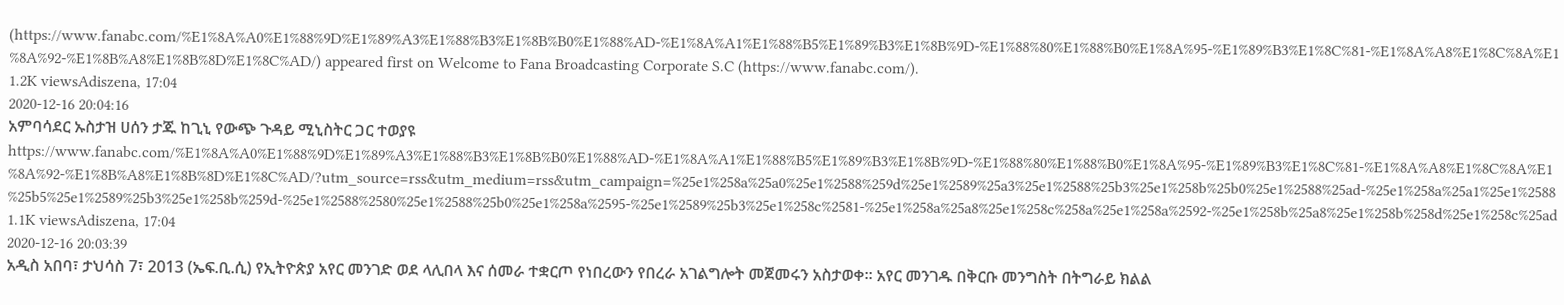(https://www.fanabc.com/%E1%8A%A0%E1%88%9D%E1%89%A3%E1%88%B3%E1%8B%B0%E1%88%AD-%E1%8A%A1%E1%88%B5%E1%89%B3%E1%8B%9D-%E1%88%80%E1%88%B0%E1%8A%95-%E1%89%B3%E1%8C%81-%E1%8A%A8%E1%8C%8A%E1%8A%92-%E1%8B%A8%E1%8B%8D%E1%8C%AD/) appeared first on Welcome to Fana Broadcasting Corporate S.C (https://www.fanabc.com/).
1.2K viewsAdiszena, 17:04
2020-12-16 20:04:16
አምባሳደር ኡስታዝ ሀሰን ታጁ ከጊኒ የውጭ ጉዳይ ሚኒስትር ጋር ተወያዩ
https://www.fanabc.com/%E1%8A%A0%E1%88%9D%E1%89%A3%E1%88%B3%E1%8B%B0%E1%88%AD-%E1%8A%A1%E1%88%B5%E1%89%B3%E1%8B%9D-%E1%88%80%E1%88%B0%E1%8A%95-%E1%89%B3%E1%8C%81-%E1%8A%A8%E1%8C%8A%E1%8A%92-%E1%8B%A8%E1%8B%8D%E1%8C%AD/?utm_source=rss&utm_medium=rss&utm_campaign=%25e1%258a%25a0%25e1%2588%259d%25e1%2589%25a3%25e1%2588%25b3%25e1%258b%25b0%25e1%2588%25ad-%25e1%258a%25a1%25e1%2588%25b5%25e1%2589%25b3%25e1%258b%259d-%25e1%2588%2580%25e1%2588%25b0%25e1%258a%2595-%25e1%2589%25b3%25e1%258c%2581-%25e1%258a%25a8%25e1%258c%258a%25e1%258a%2592-%25e1%258b%25a8%25e1%258b%258d%25e1%258c%25ad
1.1K viewsAdiszena, 17:04
2020-12-16 20:03:39
አዲስ አበባ፣ ታህሳስ 7፣ 2013 (ኤፍ.ቢ.ሲ) የኢትዮጵያ አየር መንገድ ወደ ላሊበላ እና ሰመራ ተቋርጦ የነበረውን የበረራ አገልግሎት መጀመሩን አስታወቀ። አየር መንገዱ በቅርቡ መንግስት በትግራይ ክልል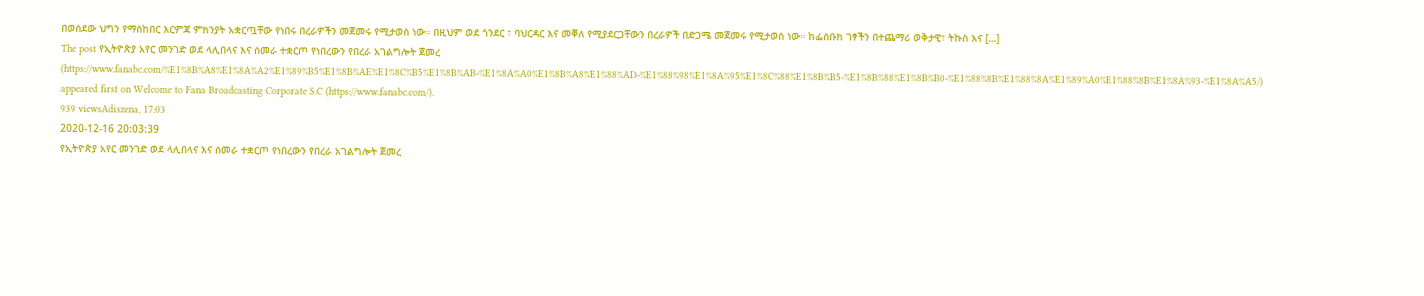በወሰደው ህግን የማስከበር እርምጃ ምክንያት አቋርጧቸው የነበሩ በረራዎችን መጀመሩ የሚታወስ ነው። በዚህም ወደ ጎንደር ፣ ባህርዳር እና መቐለ የሚያደርጋቸውን በረራዎች በድጋሜ መጀመሩ የሚታወስ ነው። ከፌስቡክ ገፃችን በተጨማሪ ወቅታዊ፣ ትኩስ እና […]
The post የኢትዮጵያ አየር መንገድ ወደ ላሊበላና እና ሰመራ ተቋርጦ የነበረውን የበረራ አገልግሎት ጀመረ (https://www.fanabc.com/%E1%8B%A8%E1%8A%A2%E1%89%B5%E1%8B%AE%E1%8C%B5%E1%8B%AB-%E1%8A%A0%E1%8B%A8%E1%88%AD-%E1%88%98%E1%8A%95%E1%8C%88%E1%8B%B5-%E1%8B%88%E1%8B%B0-%E1%88%8B%E1%88%8A%E1%89%A0%E1%88%8B%E1%8A%93-%E1%8A%A5/) appeared first on Welcome to Fana Broadcasting Corporate S.C (https://www.fanabc.com/).
939 viewsAdiszena, 17:03
2020-12-16 20:03:39
የኢትዮጵያ አየር መንገድ ወደ ላሊበላና እና ሰመራ ተቋርጦ የነበረውን የበረራ አገልግሎት ጀመረ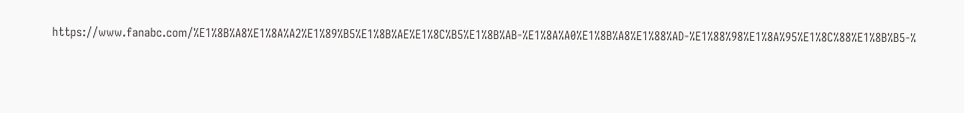https://www.fanabc.com/%E1%8B%A8%E1%8A%A2%E1%89%B5%E1%8B%AE%E1%8C%B5%E1%8B%AB-%E1%8A%A0%E1%8B%A8%E1%88%AD-%E1%88%98%E1%8A%95%E1%8C%88%E1%8B%B5-%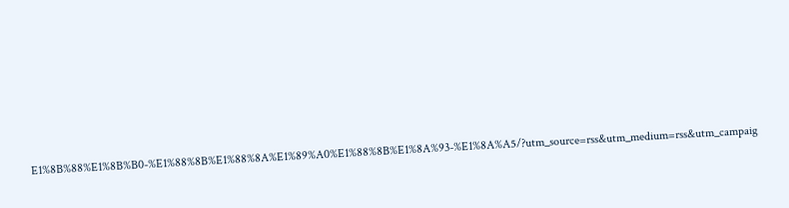E1%8B%88%E1%8B%B0-%E1%88%8B%E1%88%8A%E1%89%A0%E1%88%8B%E1%8A%93-%E1%8A%A5/?utm_source=rss&utm_medium=rss&utm_campaig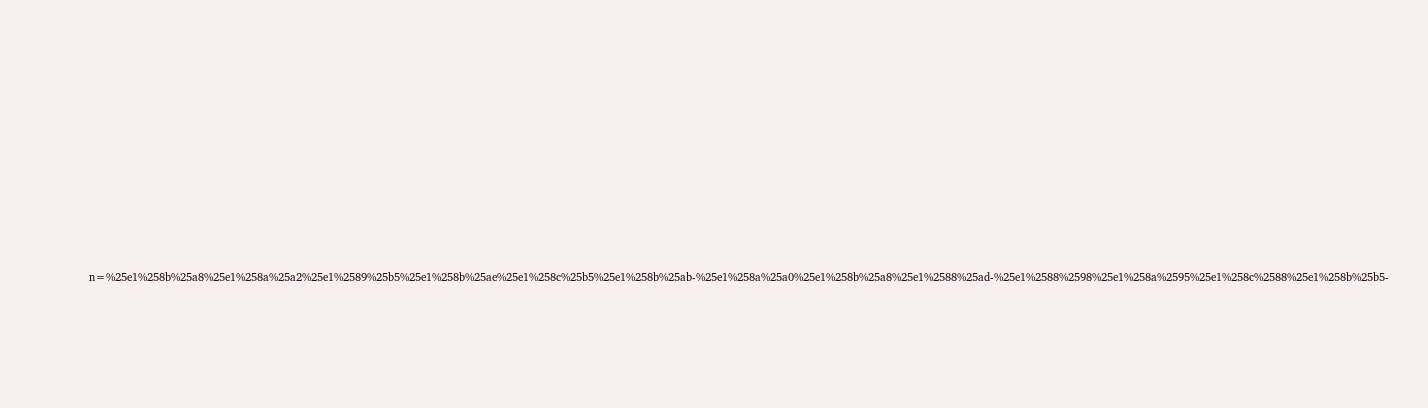n=%25e1%258b%25a8%25e1%258a%25a2%25e1%2589%25b5%25e1%258b%25ae%25e1%258c%25b5%25e1%258b%25ab-%25e1%258a%25a0%25e1%258b%25a8%25e1%2588%25ad-%25e1%2588%2598%25e1%258a%2595%25e1%258c%2588%25e1%258b%25b5-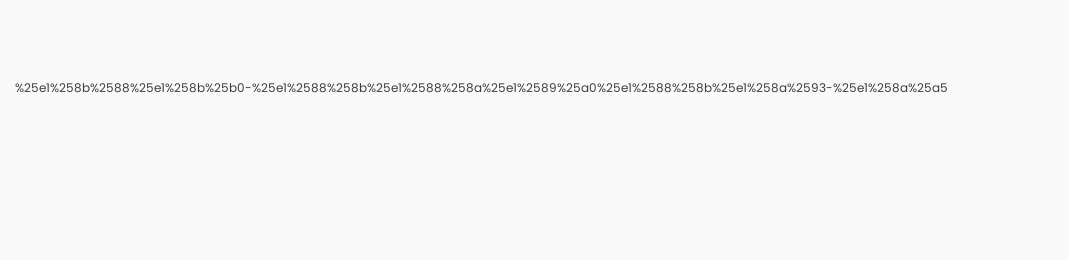%25e1%258b%2588%25e1%258b%25b0-%25e1%2588%258b%25e1%2588%258a%25e1%2589%25a0%25e1%2588%258b%25e1%258a%2593-%25e1%258a%25a5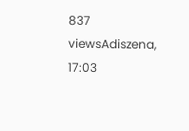837 viewsAdiszena, 17:03